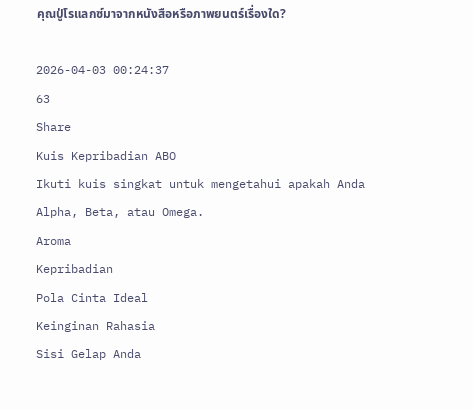คุณปู่โรแลกซ์มาจากหนังสือหรือภาพยนตร์เรื่องใด?

2026-04-03 00:24:37
63
Share
Kuis Kepribadian ABO
Ikuti kuis singkat untuk mengetahui apakah Anda Alpha, Beta, atau Omega.
Aroma
Kepribadian
Pola Cinta Ideal
Keinginan Rahasia
Sisi Gelap Anda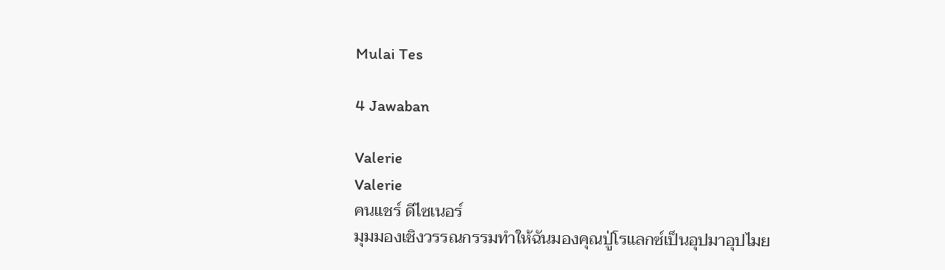Mulai Tes

4 Jawaban

Valerie
Valerie
คนแชร์ ดีไซเนอร์
มุมมองเชิงวรรณกรรมทำให้ฉันมองคุณปู่โรแลกซ์เป็นอุปมาอุปไมย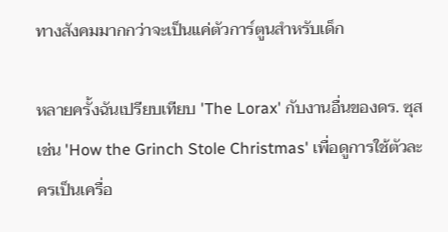ทางสังคมมากกว่าจะเป็นแค่ตัวการ์ตูนสำหรับเด็ก

หลายครั้งฉันเปรียบเทียบ 'The Lorax' กับงานอื่นของดร. ซุส เช่น 'How the Grinch Stole Christmas' เพื่อดูการใช้ตัวละครเป็นเครื่อ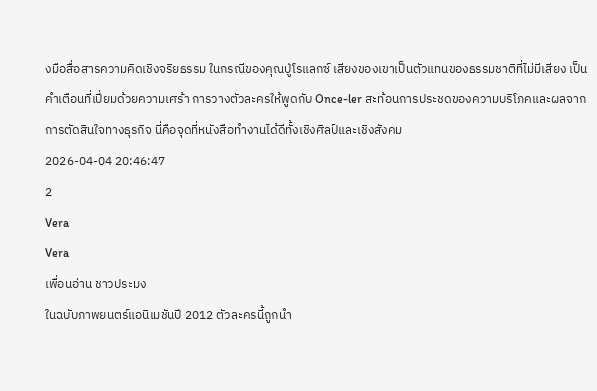งมือสื่อสารความคิดเชิงจริยธรรม ในกรณีของคุณปู่โรแลกซ์ เสียงของเขาเป็นตัวแทนของธรรมชาติที่ไม่มีเสียง เป็นคำเตือนที่เปี่ยมด้วยความเศร้า การวางตัวละครให้พูดกับ Once-ler สะท้อนการประชดของความบริโภคและผลจากการตัดสินใจทางธุรกิจ นี่คือจุดที่หนังสือทำงานได้ดีทั้งเชิงศิลป์และเชิงสังคม
2026-04-04 20:46:47
2
Vera
Vera
เพื่อนอ่าน ชาวประมง
ในฉบับภาพยนตร์แอนิเมชันปี 2012 ตัวละครนี้ถูกนำ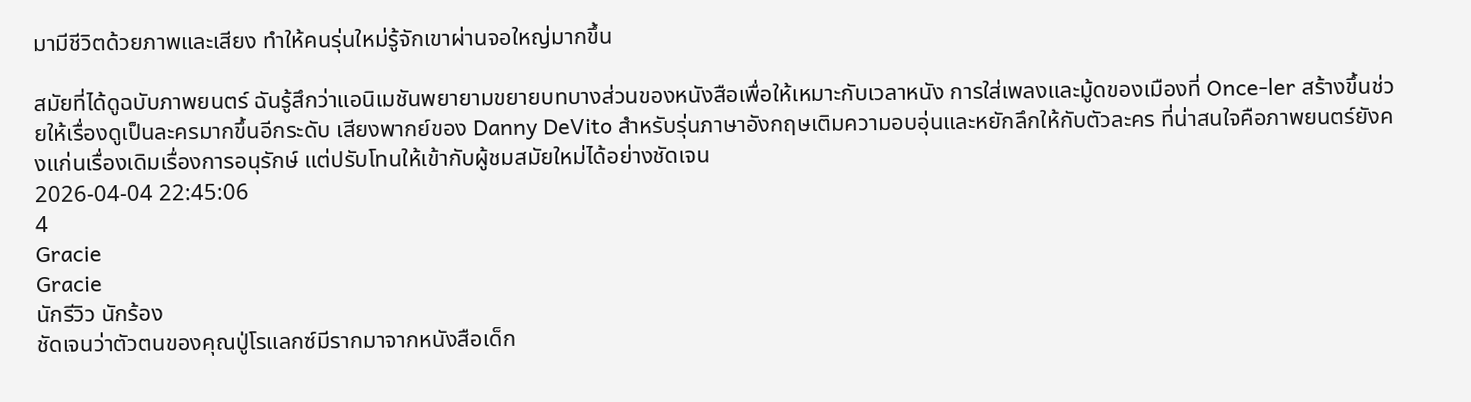มามีชีวิตด้วยภาพและเสียง ทำให้คนรุ่นใหม่รู้จักเขาผ่านจอใหญ่มากขึ้น

สมัยที่ได้ดูฉบับภาพยนตร์ ฉันรู้สึกว่าแอนิเมชันพยายามขยายบทบางส่วนของหนังสือเพื่อให้เหมาะกับเวลาหนัง การใส่เพลงและมู้ดของเมืองที่ Once-ler สร้างขึ้นช่วยให้เรื่องดูเป็นละครมากขึ้นอีกระดับ เสียงพากย์ของ Danny DeVito สำหรับรุ่นภาษาอังกฤษเติมความอบอุ่นและหยักลึกให้กับตัวละคร ที่น่าสนใจคือภาพยนตร์ยังคงแก่นเรื่องเดิมเรื่องการอนุรักษ์ แต่ปรับโทนให้เข้ากับผู้ชมสมัยใหม่ได้อย่างชัดเจน
2026-04-04 22:45:06
4
Gracie
Gracie
นักรีวิว นักร้อง
ชัดเจนว่าตัวตนของคุณปู่โรแลกซ์มีรากมาจากหนังสือเด็ก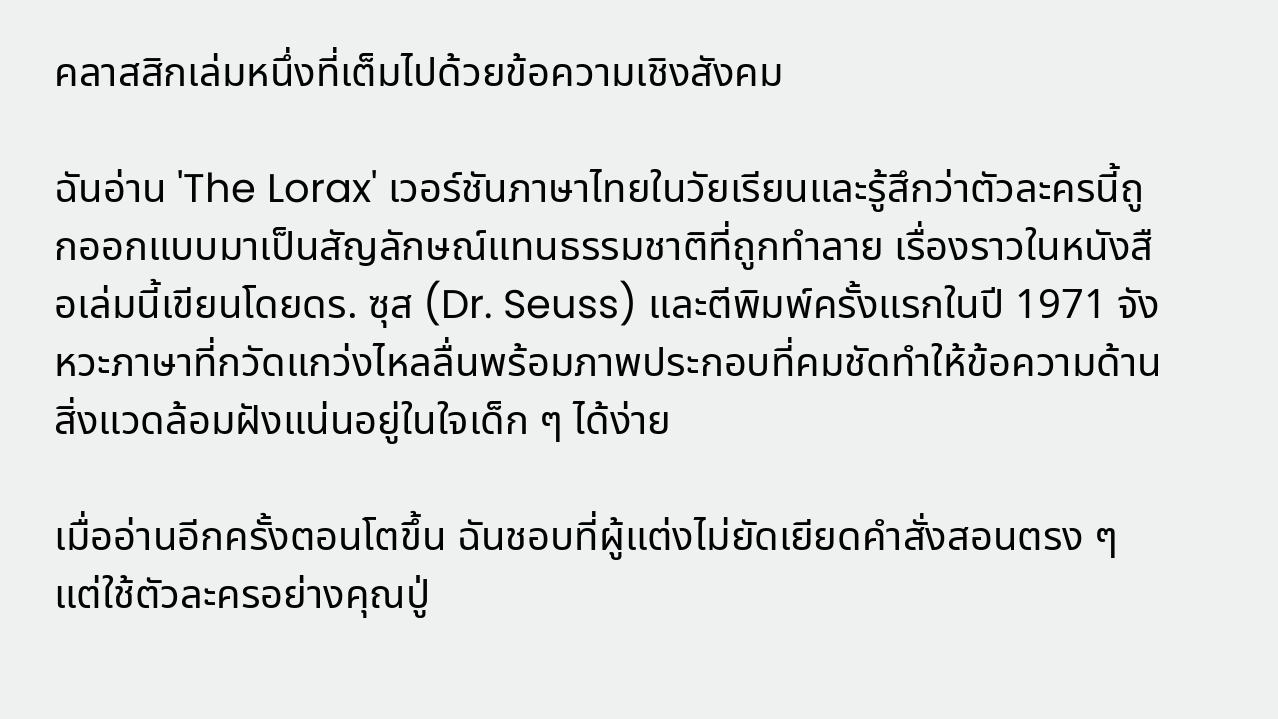คลาสสิกเล่มหนึ่งที่เต็มไปด้วยข้อความเชิงสังคม

ฉันอ่าน 'The Lorax' เวอร์ชันภาษาไทยในวัยเรียนและรู้สึกว่าตัวละครนี้ถูกออกแบบมาเป็นสัญลักษณ์แทนธรรมชาติที่ถูกทำลาย เรื่องราวในหนังสือเล่มนี้เขียนโดยดร. ซุส (Dr. Seuss) และตีพิมพ์ครั้งแรกในปี 1971 จังหวะภาษาที่กวัดแกว่งไหลลื่นพร้อมภาพประกอบที่คมชัดทำให้ข้อความด้านสิ่งแวดล้อมฝังแน่นอยู่ในใจเด็ก ๆ ได้ง่าย

เมื่ออ่านอีกครั้งตอนโตขึ้น ฉันชอบที่ผู้แต่งไม่ยัดเยียดคำสั่งสอนตรง ๆ แต่ใช้ตัวละครอย่างคุณปู่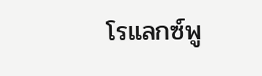โรแลกซ์พู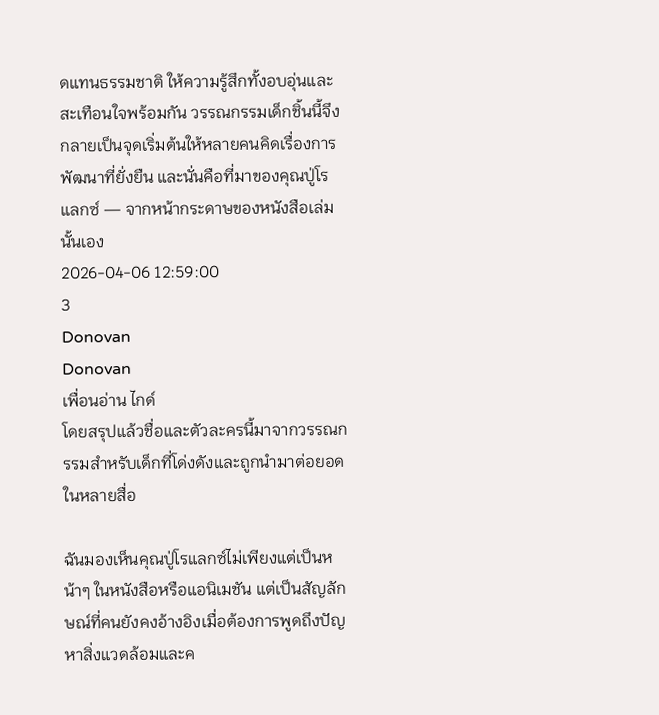ดแทนธรรมชาติ ให้ความรู้สึกทั้งอบอุ่นและสะเทือนใจพร้อมกัน วรรณกรรมเด็กชิ้นนี้จึงกลายเป็นจุดเริ่มต้นให้หลายคนคิดเรื่องการพัฒนาที่ยั่งยืน และนั่นคือที่มาของคุณปู่โรแลกซ์ — จากหน้ากระดาษของหนังสือเล่มนั้นเอง
2026-04-06 12:59:00
3
Donovan
Donovan
เพื่อนอ่าน ไกด์
โดยสรุปแล้วชื่อและตัวละครนี้มาจากวรรณกรรมสำหรับเด็กที่โด่งดังและถูกนำมาต่อยอดในหลายสื่อ

ฉันมองเห็นคุณปู่โรแลกซ์ไม่เพียงแต่เป็นหน้าๆ ในหนังสือหรือแอนิเมชัน แต่เป็นสัญลักษณ์ที่คนยังคงอ้างอิงเมื่อต้องการพูดถึงปัญหาสิ่งแวดล้อมและค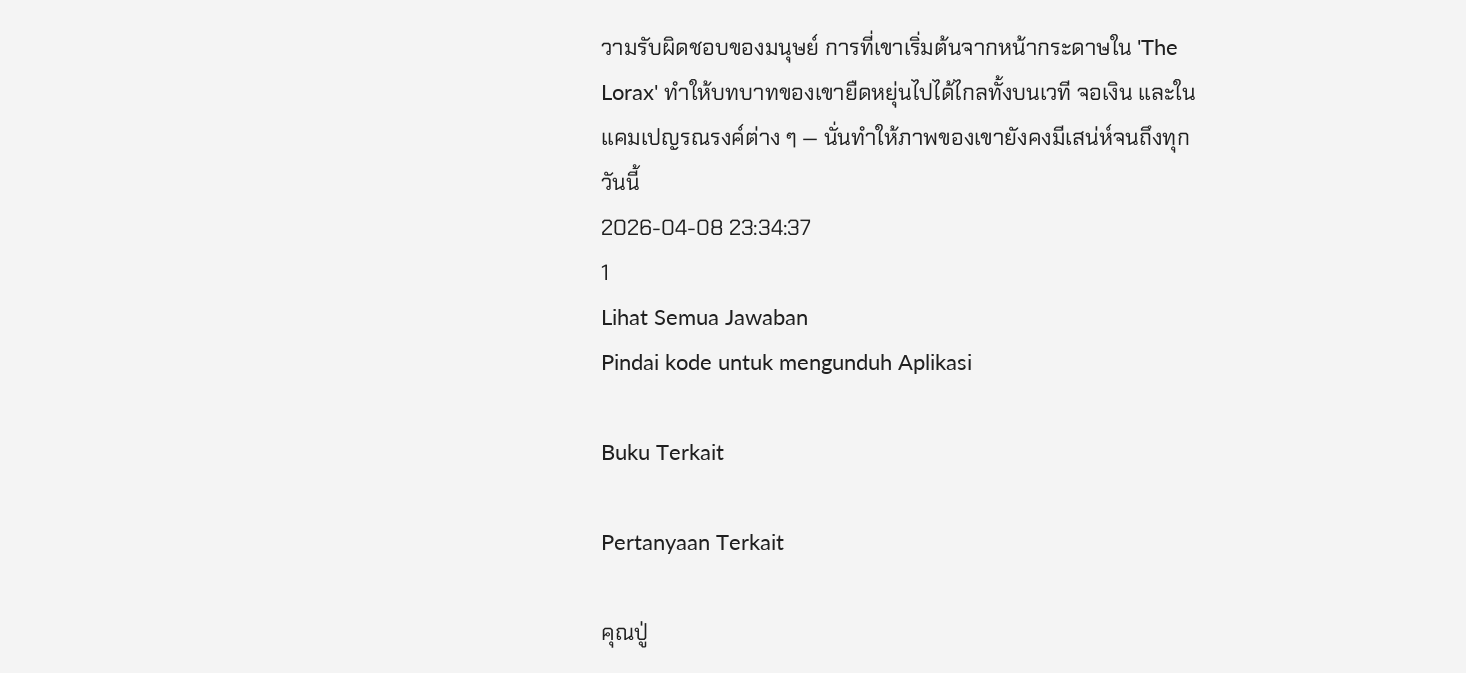วามรับผิดชอบของมนุษย์ การที่เขาเริ่มต้นจากหน้ากระดาษใน 'The Lorax' ทำให้บทบาทของเขายืดหยุ่นไปได้ไกลทั้งบนเวที จอเงิน และในแคมเปญรณรงค์ต่าง ๆ — นั่นทำให้ภาพของเขายังคงมีเสน่ห์จนถึงทุกวันนี้
2026-04-08 23:34:37
1
Lihat Semua Jawaban
Pindai kode untuk mengunduh Aplikasi

Buku Terkait

Pertanyaan Terkait

คุณปู่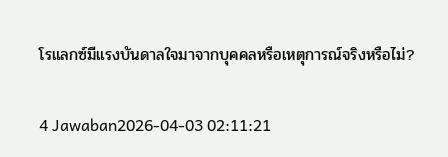โรแลกซ์มีแรงบันดาลใจมาจากบุคคลหรือเหตุการณ์จริงหรือไม่?

4 Jawaban2026-04-03 02:11:21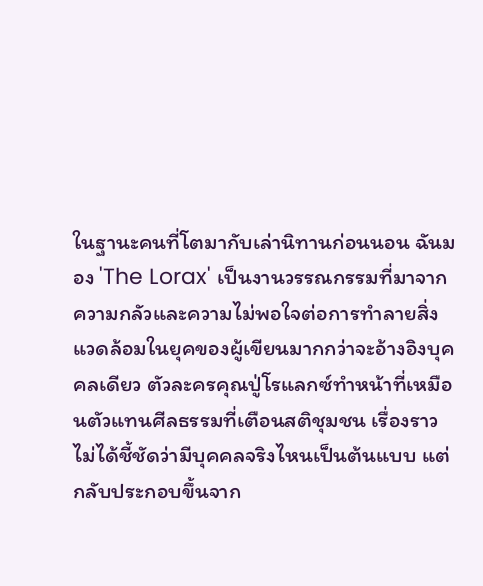ในฐานะคนที่โตมากับเล่านิทานก่อนนอน ฉันมอง 'The Lorax' เป็นงานวรรณกรรมที่มาจากความกลัวและความไม่พอใจต่อการทำลายสิ่งแวดล้อมในยุคของผู้เขียนมากกว่าจะอ้างอิงบุคคลเดียว ตัวละครคุณปู่โรแลกซ์ทำหน้าที่เหมือนตัวแทนศีลธรรมที่เตือนสติชุมชน เรื่องราวไม่ได้ชี้ชัดว่ามีบุคคลจริงไหนเป็นต้นแบบ แต่กลับประกอบขึ้นจาก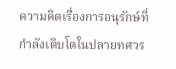ความคิดเรื่องการอนุรักษ์ที่กำลังเติบโตในปลายทศวร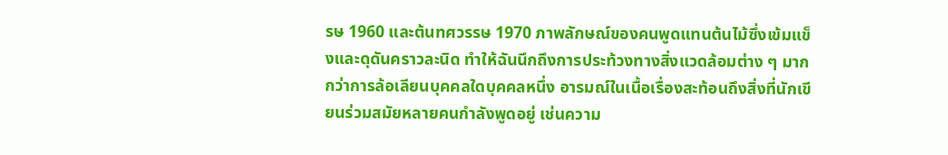รษ 1960 และต้นทศวรรษ 1970 ภาพลักษณ์ของคนพูดแทนต้นไม้ซึ่งเข้มแข็งและดุดันคราวละนิด ทำให้ฉันนึกถึงการประท้วงทางสิ่งแวดล้อมต่าง ๆ มากกว่าการล้อเลียนบุคคลใดบุคคลหนึ่ง อารมณ์ในเนื้อเรื่องสะท้อนถึงสิ่งที่นักเขียนร่วมสมัยหลายคนกำลังพูดอยู่ เช่นความ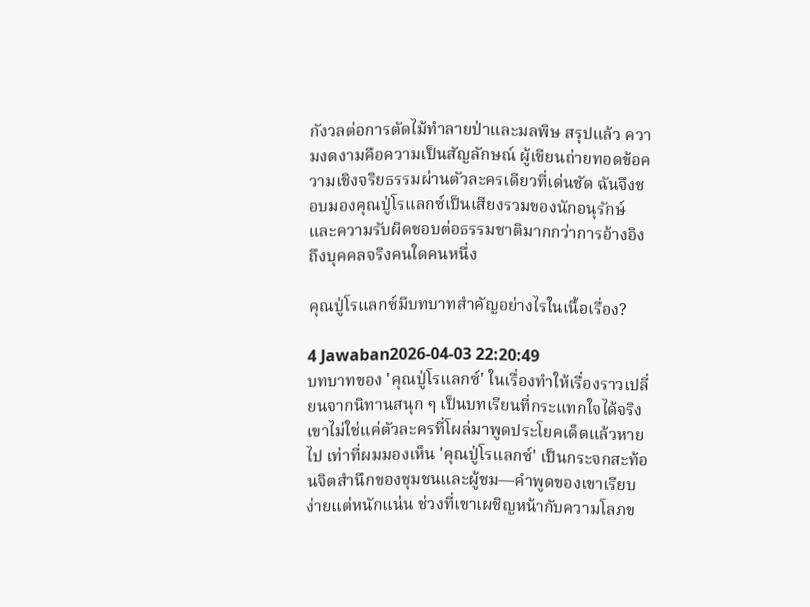กังวลต่อการตัดไม้ทำลายป่าและมลพิษ สรุปแล้ว ความงดงามคือความเป็นสัญลักษณ์ ผู้เขียนถ่ายทอดข้อความเชิงจริยธรรมผ่านตัวละครเดียวที่เด่นชัด ฉันจึงชอบมองคุณปู่โรแลกซ์เป็นเสียงรวมของนักอนุรักษ์และความรับผิดชอบต่อธรรมชาติมากกว่าการอ้างอิงถึงบุคคลจริงคนใดคนหนึ่ง

คุณปู่โรแลกซ์มีบทบาทสำคัญอย่างไรในเนื้อเรื่อง?

4 Jawaban2026-04-03 22:20:49
บทบาทของ 'คุณปู่โรแลกซ์' ในเรื่องทำให้เรื่องราวเปลี่ยนจากนิทานสนุก ๆ เป็นบทเรียนที่กระแทกใจได้จริง เขาไม่ใช่แค่ตัวละครที่โผล่มาพูดประโยคเด็ดแล้วหายไป เท่าที่ผมมองเห็น 'คุณปู่โรแลกซ์' เป็นกระจกสะท้อนจิตสำนึกของชุมชนและผู้ชม—คำพูดของเขาเรียบง่ายแต่หนักแน่น ช่วงที่เขาเผชิญหน้ากับความโลภข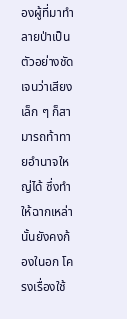องผู้ที่มาทำลายป่าเป็นตัวอย่างชัดเจนว่าเสียงเล็ก ๆ ก็สามารถท้าทายอำนาจใหญ่ได้ ซึ่งทำให้ฉากเหล่านั้นยังคงก้องในอก โครงเรื่องใช้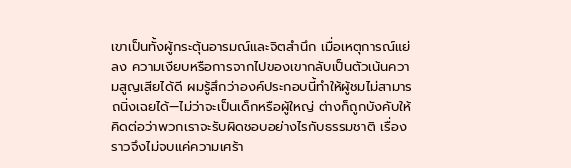เขาเป็นทั้งผู้กระตุ้นอารมณ์และจิตสำนึก เมื่อเหตุการณ์แย่ลง ความเงียบหรือการจากไปของเขากลับเป็นตัวเน้นความสูญเสียได้ดี ผมรู้สึกว่าองค์ประกอบนี้ทำให้ผู้ชมไม่สามารถนิ่งเฉยได้—ไม่ว่าจะเป็นเด็กหรือผู้ใหญ่ ต่างก็ถูกบังคับให้คิดต่อว่าพวกเราจะรับผิดชอบอย่างไรกับธรรมชาติ เรื่องราวจึงไม่จบแค่ความเศร้า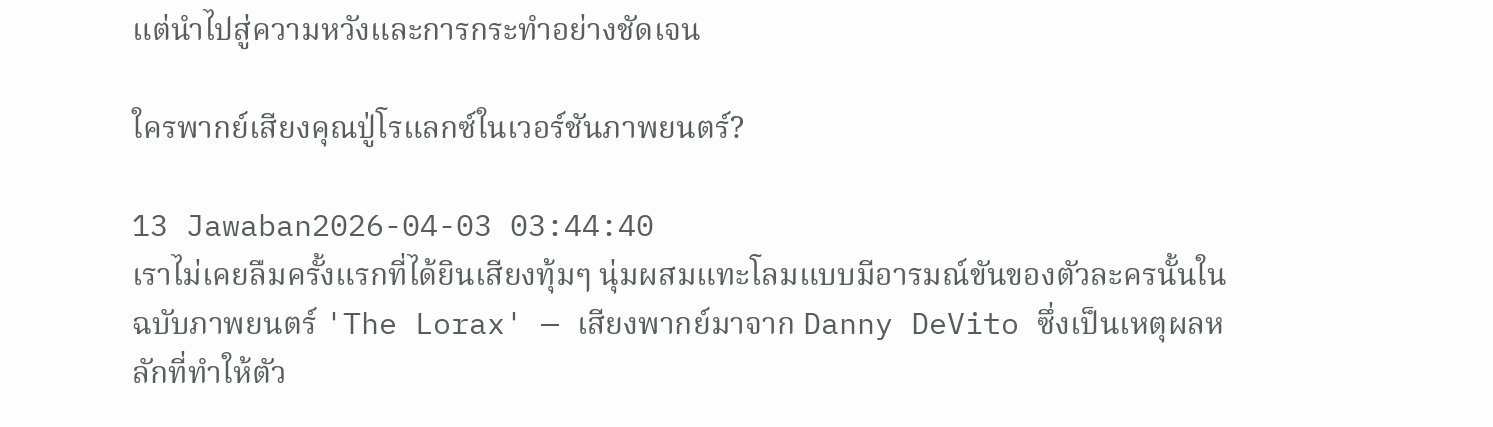แต่นำไปสู่ความหวังและการกระทำอย่างชัดเจน

ใครพากย์เสียงคุณปู่โรแลกซ์ในเวอร์ชันภาพยนตร์?

13 Jawaban2026-04-03 03:44:40
เราไม่เคยลืมครั้งแรกที่ได้ยินเสียงทุ้มๆ นุ่มผสมแทะโลมแบบมีอารมณ์ขันของตัวละครนั้นในฉบับภาพยนตร์ 'The Lorax' — เสียงพากย์มาจาก Danny DeVito ซึ่งเป็นเหตุผลหลักที่ทำให้ตัว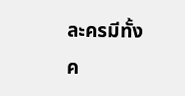ละครมีทั้งค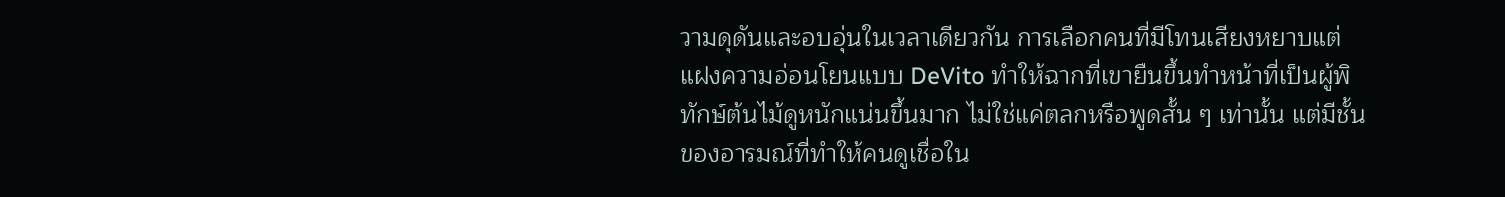วามดุดันและอบอุ่นในเวลาเดียวกัน การเลือกคนที่มีโทนเสียงหยาบแต่แฝงความอ่อนโยนแบบ DeVito ทำให้ฉากที่เขายืนขึ้นทำหน้าที่เป็นผู้พิทักษ์ต้นไม้ดูหนักแน่นขึ้นมาก ไม่ใช่แค่ตลกหรือพูดสั้น ๆ เท่านั้น แต่มีชั้นของอารมณ์ที่ทำให้คนดูเชื่อใน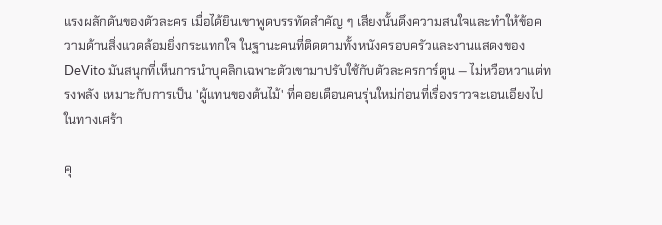แรงผลักดันของตัวละคร เมื่อได้ยินเขาพูดบรรทัดสำคัญ ๆ เสียงนั้นดึงความสนใจและทำให้ข้อความด้านสิ่งแวดล้อมยิ่งกระแทกใจ ในฐานะคนที่ติดตามทั้งหนังครอบครัวและงานแสดงของ DeVito มันสนุกที่เห็นการนำบุคลิกเฉพาะตัวเขามาปรับใช้กับตัวละครการ์ตูน — ไม่หวือหวาแต่ทรงพลัง เหมาะกับการเป็น 'ผู้แทนของต้นไม้' ที่คอยเตือนคนรุ่นใหม่ก่อนที่เรื่องราวจะเอนเอียงไปในทางเศร้า

คุ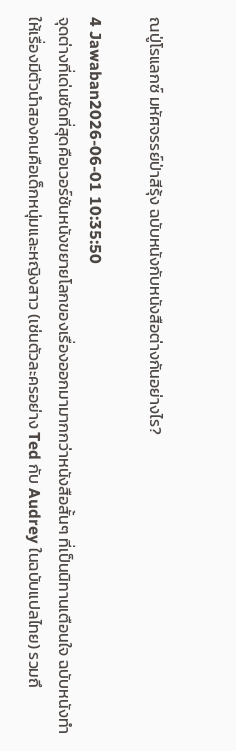ณปู่โรแลกซ์ มหัศจรรย์ป่าสีรุ้ง ฉบับหนังกับหนังสือต่างกันอย่างไร?

4 Jawaban2026-06-01 10:35:50
จุดต่างที่เด่นชัดที่สุดคือเวอร์ชันหนังขยายโลกของเรื่องออกมามากกว่าหนังสือสั้นๆ ที่เป็นนิทานเตือนใจ ฉบับหนังทำให้เรื่องมีตัวนำสองคนคือเด็กหนุ่มและหญิงสาว (เช่นตัวละครอย่าง Ted กับ Audrey ในฉบับแปลไทย) รวมถึ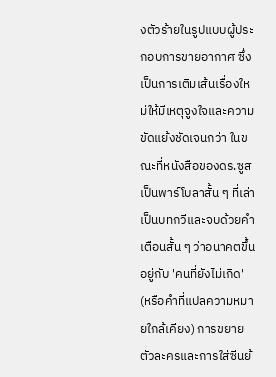งตัวร้ายในรูปแบบผู้ประกอบการขายอากาศ ซึ่งเป็นการเติมเส้นเรื่องใหม่ให้มีเหตุจูงใจและความขัดแย้งชัดเจนกว่า ในขณะที่หนังสือของดร.ซูสเป็นพาร์โบลาสั้น ๆ ที่เล่าเป็นบทกวีและจบด้วยคำเตือนสั้น ๆ ว่าอนาคตขึ้นอยู่กับ 'คนที่ยังไม่เกิด' (หรือคำที่แปลความหมายใกล้เคียง) การขยายตัวละครและการใส่ซีนย้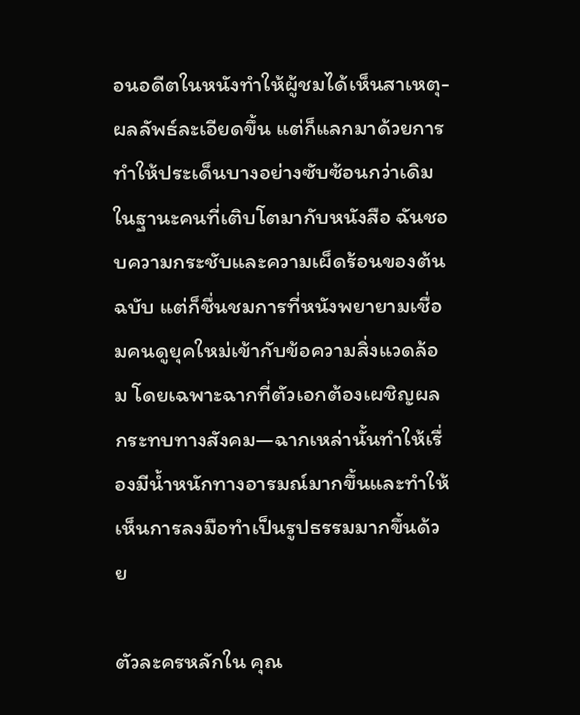อนอดีตในหนังทำให้ผู้ชมได้เห็นสาเหตุ-ผลลัพธ์ละเอียดขึ้น แต่ก็แลกมาด้วยการทำให้ประเด็นบางอย่างซับซ้อนกว่าเดิม ในฐานะคนที่เติบโตมากับหนังสือ ฉันชอบความกระชับและความเผ็ดร้อนของต้นฉบับ แต่ก็ชื่นชมการที่หนังพยายามเชื่อมคนดูยุคใหม่เข้ากับข้อความสิ่งแวดล้อม โดยเฉพาะฉากที่ตัวเอกต้องเผชิญผลกระทบทางสังคม—ฉากเหล่านั้นทำให้เรื่องมีน้ำหนักทางอารมณ์มากขึ้นและทำให้เห็นการลงมือทำเป็นรูปธรรมมากขึ้นด้วย

ตัวละครหลักใน คุณ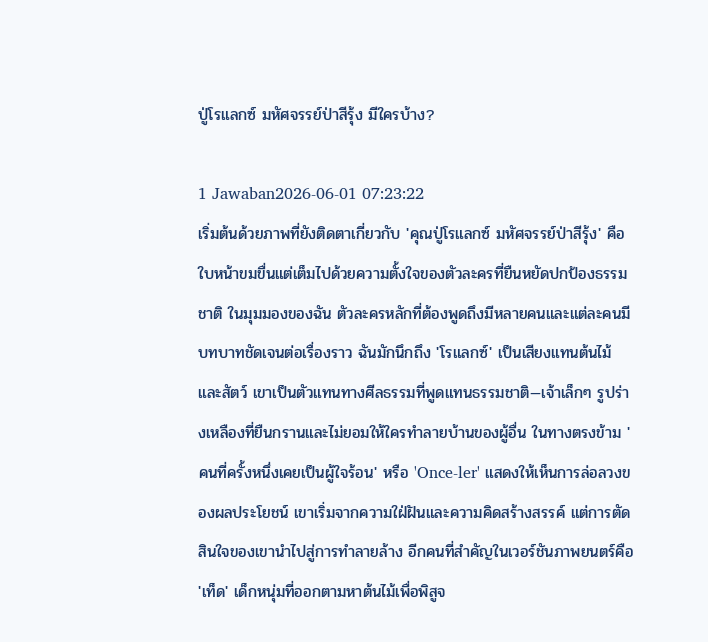ปู่โรแลกซ์ มหัศจรรย์ป่าสีรุ้ง มีใครบ้าง?

1 Jawaban2026-06-01 07:23:22
เริ่มต้นด้วยภาพที่ยังติดตาเกี่ยวกับ 'คุณปู่โรแลกซ์ มหัศจรรย์ป่าสีรุ้ง' คือใบหน้าขมขื่นแต่เต็มไปด้วยความตั้งใจของตัวละครที่ยืนหยัดปกป้องธรรมชาติ ในมุมมองของฉัน ตัวละครหลักที่ต้องพูดถึงมีหลายคนและแต่ละคนมีบทบาทชัดเจนต่อเรื่องราว ฉันมักนึกถึง 'โรแลกซ์' เป็นเสียงแทนต้นไม้และสัตว์ เขาเป็นตัวแทนทางศีลธรรมที่พูดแทนธรรมชาติ—เจ้าเล็กๆ รูปร่างเหลืองที่ยืนกรานและไม่ยอมให้ใครทำลายบ้านของผู้อื่น ในทางตรงข้าม 'คนที่ครั้งหนึ่งเคยเป็นผู้ใจร้อน' หรือ 'Once-ler' แสดงให้เห็นการล่อลวงของผลประโยชน์ เขาเริ่มจากความใฝ่ฝันและความคิดสร้างสรรค์ แต่การตัดสินใจของเขานำไปสู่การทำลายล้าง อีกคนที่สำคัญในเวอร์ชันภาพยนตร์คือ 'เท็ด' เด็กหนุ่มที่ออกตามหาต้นไม้เพื่อพิสูจ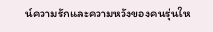น์ความรักและความหวังของคนรุ่นให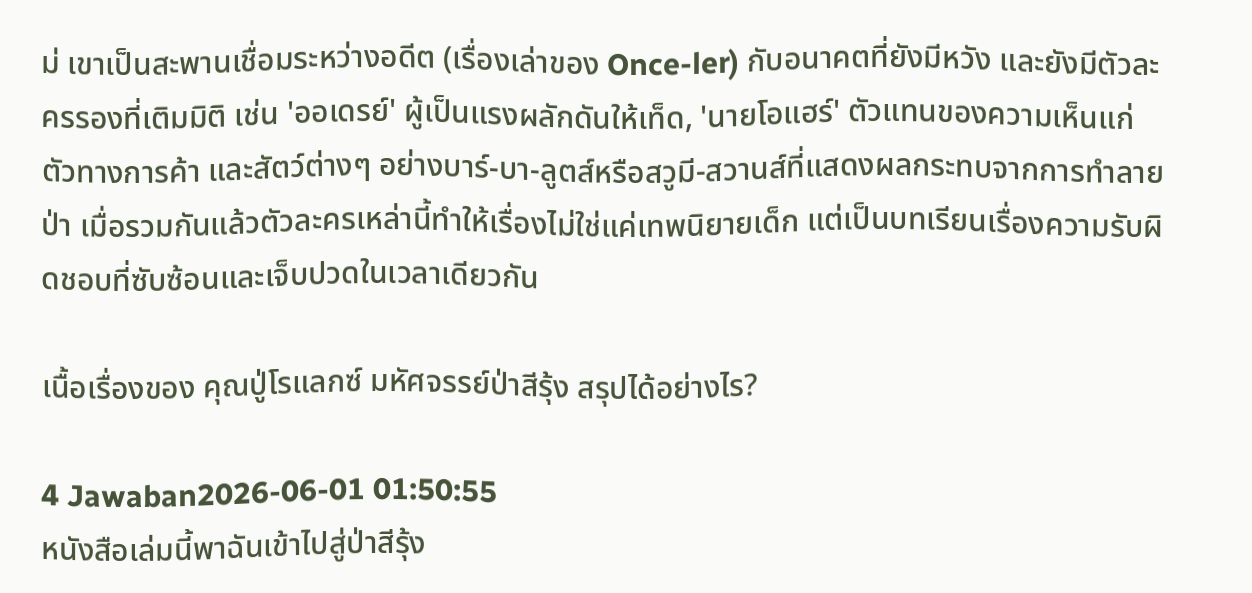ม่ เขาเป็นสะพานเชื่อมระหว่างอดีต (เรื่องเล่าของ Once-ler) กับอนาคตที่ยังมีหวัง และยังมีตัวละครรองที่เติมมิติ เช่น 'ออเดรย์' ผู้เป็นแรงผลักดันให้เท็ด, 'นายโอแฮร์' ตัวแทนของความเห็นแก่ตัวทางการค้า และสัตว์ต่างๆ อย่างบาร์-บา-ลูตส์หรือสวูมี-สวานส์ที่แสดงผลกระทบจากการทำลายป่า เมื่อรวมกันแล้วตัวละครเหล่านี้ทำให้เรื่องไม่ใช่แค่เทพนิยายเด็ก แต่เป็นบทเรียนเรื่องความรับผิดชอบที่ซับซ้อนและเจ็บปวดในเวลาเดียวกัน

เนื้อเรื่องของ คุณปู่โรแลกซ์ มหัศจรรย์ป่าสีรุ้ง สรุปได้อย่างไร?

4 Jawaban2026-06-01 01:50:55
หนังสือเล่มนี้พาฉันเข้าไปสู่ป่าสีรุ้ง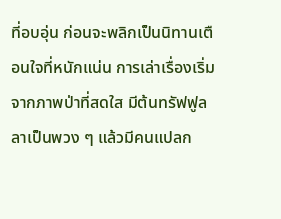ที่อบอุ่น ก่อนจะพลิกเป็นนิทานเตือนใจที่หนักแน่น การเล่าเรื่องเริ่มจากภาพป่าที่สดใส มีต้นทรัฟฟูลลาเป็นพวง ๆ แล้วมีคนแปลก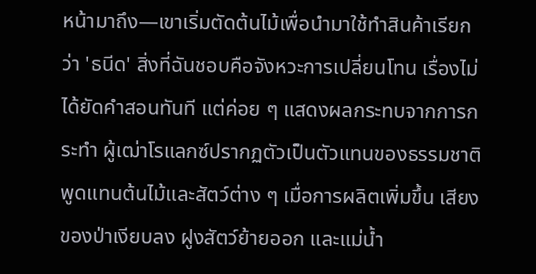หน้ามาถึง—เขาเริ่มตัดต้นไม้เพื่อนำมาใช้ทำสินค้าเรียกว่า 'ธนีด' สิ่งที่ฉันชอบคือจังหวะการเปลี่ยนโทน เรื่องไม่ได้ยัดคำสอนทันที แต่ค่อย ๆ แสดงผลกระทบจากการกระทำ ผู้เฒ่าโรแลกซ์ปรากฏตัวเป็นตัวแทนของธรรมชาติ พูดแทนต้นไม้และสัตว์ต่าง ๆ เมื่อการผลิตเพิ่มขึ้น เสียงของป่าเงียบลง ฝูงสัตว์ย้ายออก และแม่น้ำ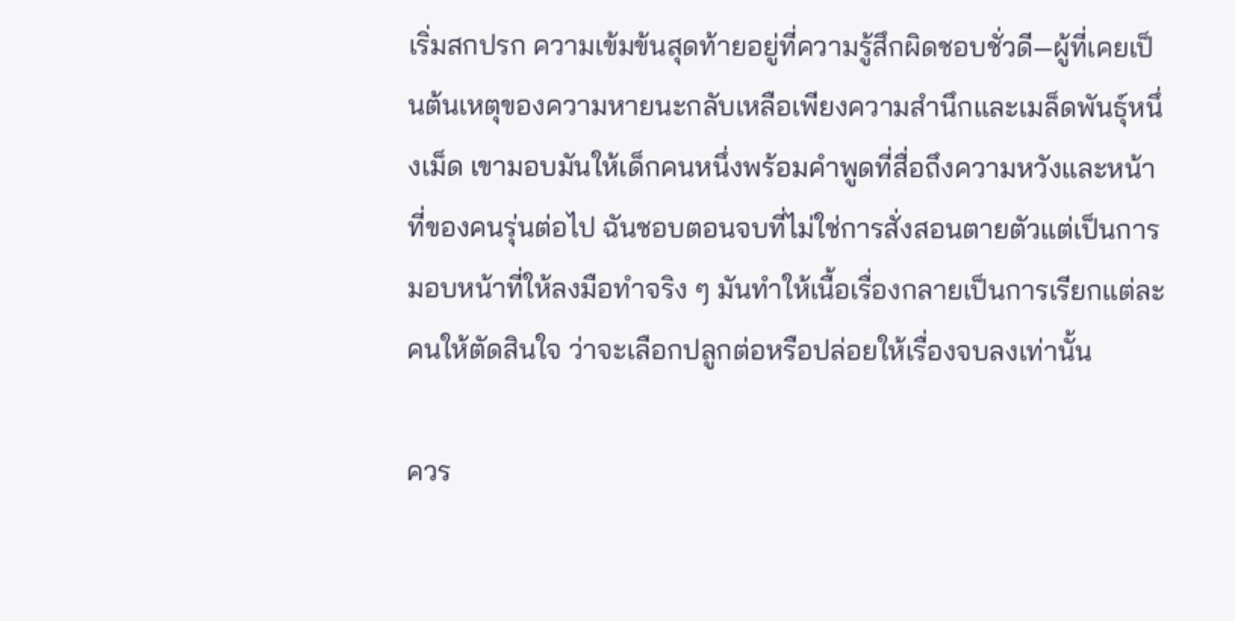เริ่มสกปรก ความเข้มข้นสุดท้ายอยู่ที่ความรู้สึกผิดชอบชั่วดี—ผู้ที่เคยเป็นต้นเหตุของความหายนะกลับเหลือเพียงความสำนึกและเมล็ดพันธุ์หนึ่งเม็ด เขามอบมันให้เด็กคนหนึ่งพร้อมคำพูดที่สื่อถึงความหวังและหน้าที่ของคนรุ่นต่อไป ฉันชอบตอนจบที่ไม่ใช่การสั่งสอนตายตัวแต่เป็นการมอบหน้าที่ให้ลงมือทำจริง ๆ มันทำให้เนื้อเรื่องกลายเป็นการเรียกแต่ละคนให้ตัดสินใจ ว่าจะเลือกปลูกต่อหรือปล่อยให้เรื่องจบลงเท่านั้น

ควร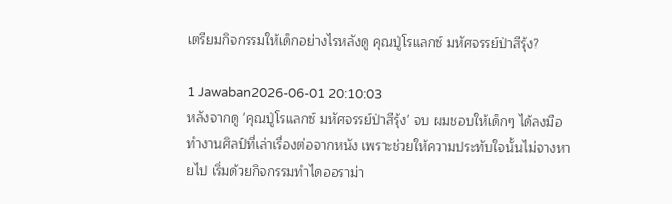เตรียมกิจกรรมให้เด็กอย่างไรหลังดู คุณปู่โรแลกซ์ มหัศจรรย์ป่าสีรุ้ง?

1 Jawaban2026-06-01 20:10:03
หลังจากดู 'คุณปู่โรแลกซ์ มหัศจรรย์ป่าสีรุ้ง' จบ ผมชอบให้เด็กๆ ได้ลงมือทำงานศิลป์ที่เล่าเรื่องต่อจากหนัง เพราะช่วยให้ความประทับใจนั้นไม่จางหายไป เริ่มด้วยกิจกรรมทำไดออราม่า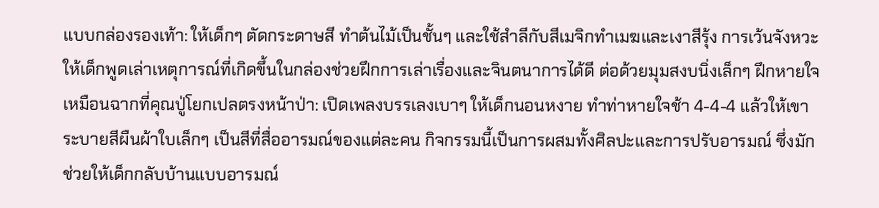แบบกล่องรองเท้า: ให้เด็กๆ ตัดกระดาษสี ทำต้นไม้เป็นชั้นๆ และใช้สำลีกับสีเมจิกทำเมฆและเงาสีรุ้ง การเว้นจังหวะให้เด็กพูดเล่าเหตุการณ์ที่เกิดขึ้นในกล่องช่วยฝึกการเล่าเรื่องและจินตนาการได้ดี ต่อด้วยมุมสงบนิ่งเล็กๆ ฝึกหายใจเหมือนฉากที่คุณปู่โยกเปลตรงหน้าป่า: เปิดเพลงบรรเลงเบาๆ ให้เด็กนอนหงาย ทำท่าหายใจช้า 4-4-4 แล้วให้เขาระบายสีผืนผ้าใบเล็กๆ เป็นสีที่สื่ออารมณ์ของแต่ละคน กิจกรรมนี้เป็นการผสมทั้งศิลปะและการปรับอารมณ์ ซึ่งมักช่วยให้เด็กกลับบ้านแบบอารมณ์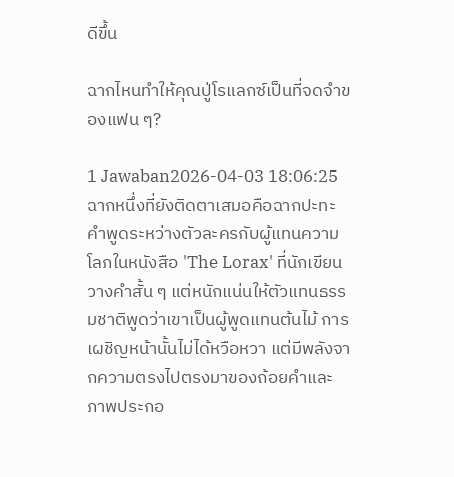ดีขึ้น

ฉากไหนทำให้คุณปู่โรแลกซ์เป็นที่จดจำของแฟน ๆ?

1 Jawaban2026-04-03 18:06:25
ฉากหนึ่งที่ยังติดตาเสมอคือฉากปะทะคำพูดระหว่างตัวละครกับผู้แทนความโลภในหนังสือ 'The Lorax' ที่นักเขียนวางคำสั้น ๆ แต่หนักแน่นให้ตัวแทนธรรมชาติพูดว่าเขาเป็นผู้พูดแทนต้นไม้ การเผชิญหน้านั้นไม่ได้หวือหวา แต่มีพลังจากความตรงไปตรงมาของถ้อยคำและภาพประกอ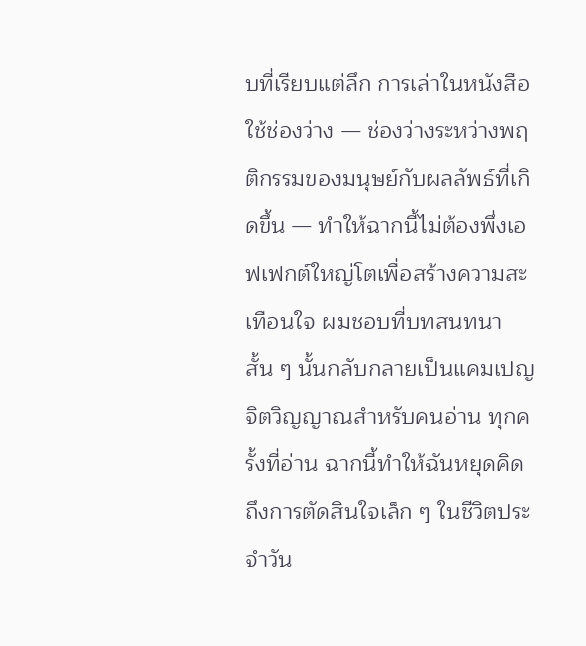บที่เรียบแต่ลึก การเล่าในหนังสือใช้ช่องว่าง — ช่องว่างระหว่างพฤติกรรมของมนุษย์กับผลลัพธ์ที่เกิดขึ้น — ทำให้ฉากนี้ไม่ต้องพึ่งเอฟเฟกต์ใหญ่โตเพื่อสร้างความสะเทือนใจ ผมชอบที่บทสนทนาสั้น ๆ นั้นกลับกลายเป็นแคมเปญจิตวิญญาณสำหรับคนอ่าน ทุกครั้งที่อ่าน ฉากนี้ทำให้ฉันหยุดคิดถึงการตัดสินใจเล็ก ๆ ในชีวิตประจำวัน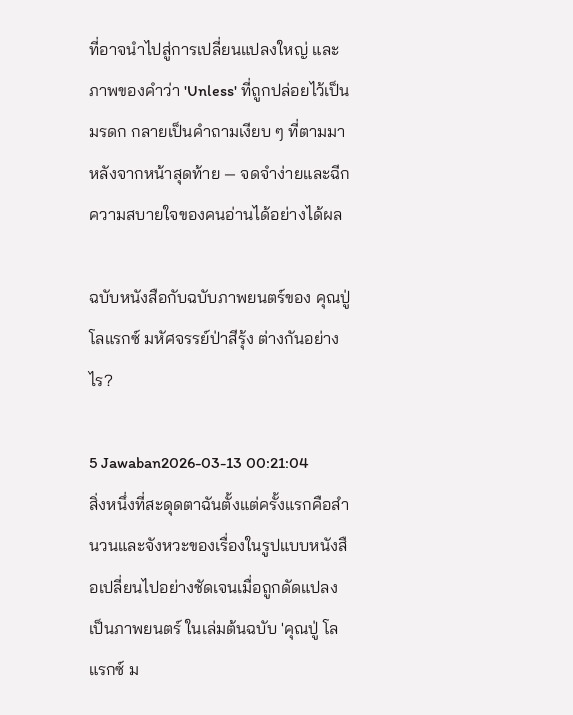ที่อาจนำไปสู่การเปลี่ยนแปลงใหญ่ และภาพของคำว่า 'Unless' ที่ถูกปล่อยไว้เป็นมรดก กลายเป็นคำถามเงียบ ๆ ที่ตามมาหลังจากหน้าสุดท้าย — จดจำง่ายและฉีกความสบายใจของคนอ่านได้อย่างได้ผล

ฉบับหนังสือกับฉบับภาพยนตร์ของ คุณปู่ โลแรกซ์ มหัศจรรย์ป่าสีรุ้ง ต่างกันอย่างไร?

5 Jawaban2026-03-13 00:21:04
สิ่งหนึ่งที่สะดุดตาฉันตั้งแต่ครั้งแรกคือสำนวนและจังหวะของเรื่องในรูปแบบหนังสือเปลี่ยนไปอย่างชัดเจนเมื่อถูกดัดแปลงเป็นภาพยนตร์ ในเล่มต้นฉบับ 'คุณปู่ โลแรกซ์ ม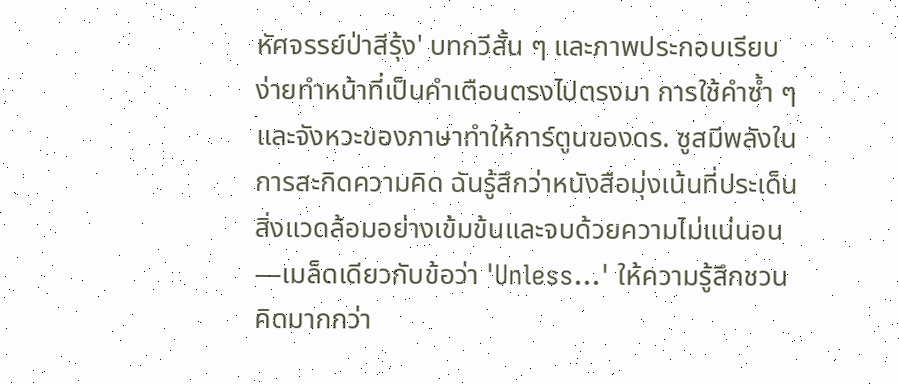หัศจรรย์ป่าสีรุ้ง' บทกวีสั้น ๆ และภาพประกอบเรียบง่ายทำหน้าที่เป็นคำเตือนตรงไปตรงมา การใช้คำซ้ำ ๆ และจังหวะของภาษาทำให้การ์ตูนของดร. ซูสมีพลังในการสะกิดความคิด ฉันรู้สึกว่าหนังสือมุ่งเน้นที่ประเด็นสิ่งแวดล้อมอย่างเข้มข้นและจบด้วยความไม่แน่นอน—เมล็ดเดียวกับข้อว่า 'Unless...' ให้ความรู้สึกชวนคิดมากกว่า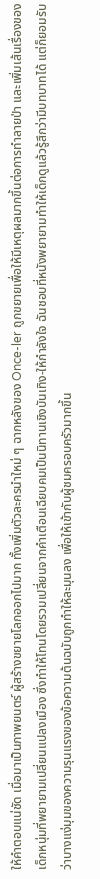ให้คำตอบแน่ชัด เมื่อมาเป็นภาพยนตร์ ผู้สร้างขยายโลกออกไปมาก ทั้งเพิ่มตัวละครนำใหม่ ๆ ฉากหลังของ Once-ler ถูกขยายเพื่อให้มีเหตุผลมากขึ้นต่อการทำลายป่า และเพิ่มเส้นเรื่องของเด็กหนุ่มที่พยายามเปลี่ยนแปลงเมือง ซึ่งทำให้โทนโดยรวมเปลี่ยนจากคำเตือนเฉียบคมเป็นนิทานเชิงบันเทิง-ให้กำลังใจ ฉันชอบที่หนังพยายามทำให้เด็กดูแล้วรู้สึกว่ามีบทบาทได้ แต่ก็ยอมรับว่าบางแง่มุมของความรุนแรงของข้อความต้นฉบับถูกทำให้ละมุนลง เพื่อให้เข้ากับผู้ชมครอบครัวมากขึ้น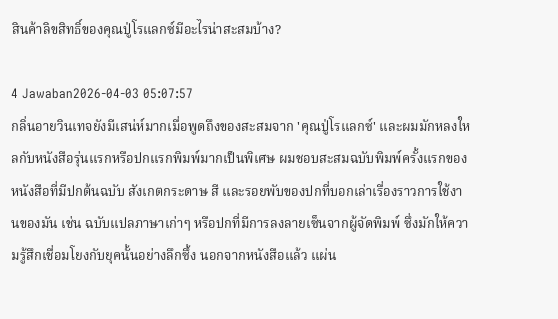สินค้าลิขสิทธิ์ของคุณปู่โรแลกซ์มีอะไรน่าสะสมบ้าง?

4 Jawaban2026-04-03 05:07:57
กลิ่นอายวินเทจยังมีเสน่ห์มากเมื่อพูดถึงของสะสมจาก 'คุณปู่โรแลกซ์' และผมมักหลงใหลกับหนังสือรุ่นแรกหรือปกแรกพิมพ์มากเป็นพิเศษ ผมชอบสะสมฉบับพิมพ์ครั้งแรกของหนังสือที่มีปกต้นฉบับ สังเกตกระดาษ สี และรอยพับของปกที่บอกเล่าเรื่องราวการใช้งานของมัน เช่น ฉบับแปลภาษาเก่าๆ หรือปกที่มีการลงลายเซ็นจากผู้จัดพิมพ์ ซึ่งมักให้ความรู้สึกเชื่อมโยงกับยุคนั้นอย่างลึกซึ้ง นอกจากหนังสือแล้ว แผ่น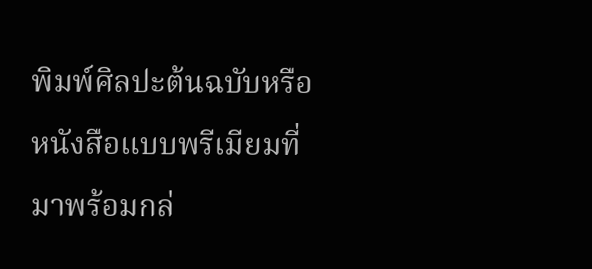พิมพ์ศิลปะต้นฉบับหรือหนังสือแบบพรีเมียมที่มาพร้อมกล่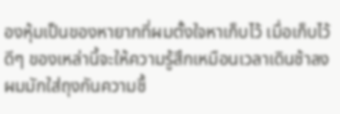องหุ้มเป็นของหายากที่ผมตั้งใจหาเก็บไว้ เมื่อเก็บไว้ดีๆ ของเหล่านี้จะให้ความรู้สึกเหมือนเวลาเดินช้าลง ผมมักใส่ถุงกันความชื้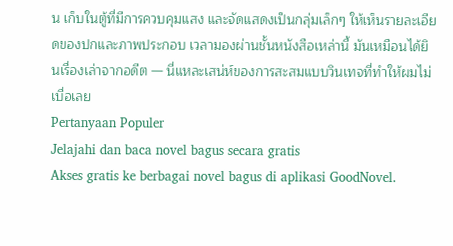น เก็บในตู้ที่มีการควบคุมแสง และจัดแสดงเป็นกลุ่มเล็กๆ ให้เห็นรายละเอียดของปกและภาพประกอบ เวลามองผ่านชั้นหนังสือเหล่านี้ มันเหมือนได้ยินเรื่องเล่าจากอดีต — นี่แหละเสน่ห์ของการสะสมแบบวินเทจที่ทำให้ผมไม่เบื่อเลย
Pertanyaan Populer
Jelajahi dan baca novel bagus secara gratis
Akses gratis ke berbagai novel bagus di aplikasi GoodNovel.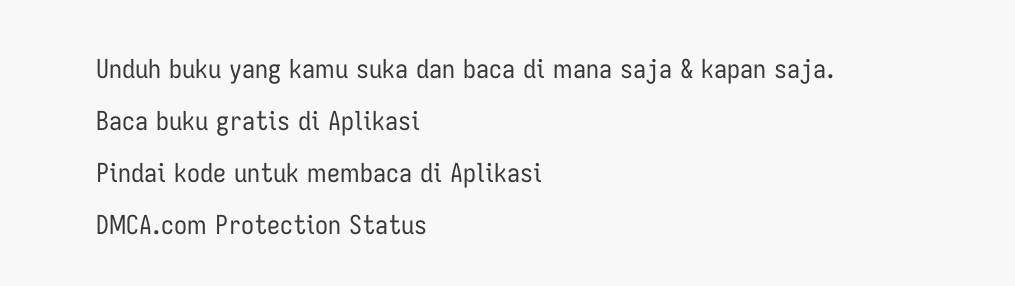Unduh buku yang kamu suka dan baca di mana saja & kapan saja.
Baca buku gratis di Aplikasi
Pindai kode untuk membaca di Aplikasi
DMCA.com Protection Status